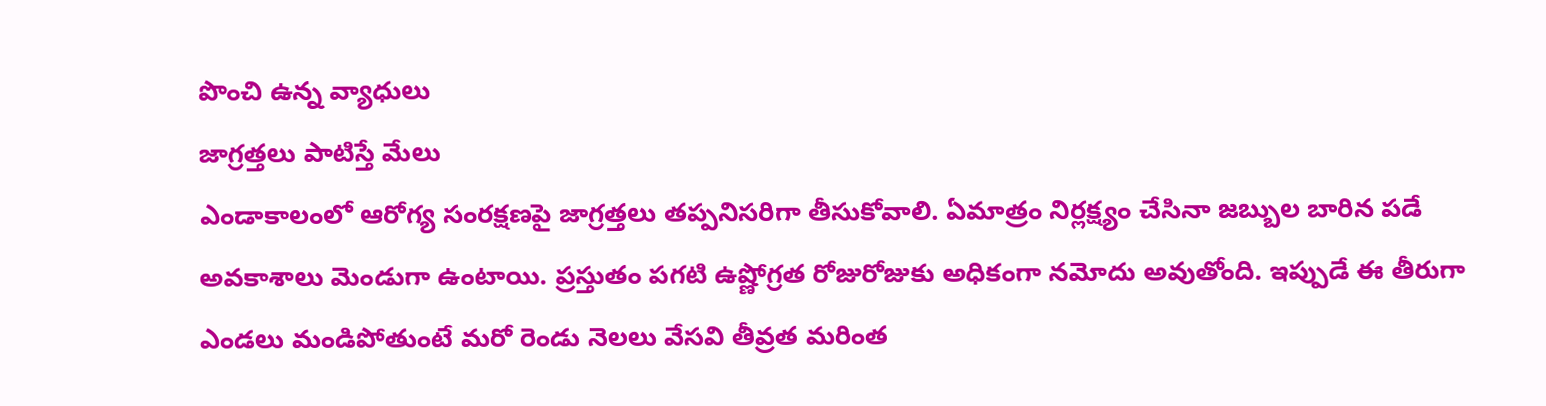పొంచి ఉన్న వ్యాధులు
జాగ్రత్తలు పాటిస్తే మేలు
ఎండాకాలంలో ఆరోగ్య సంరక్షణపై జాగ్రత్తలు తప్పనిసరిగా తీసుకోవాలి. ఏమాత్రం నిర్లక్ష్యం చేసినా జబ్బుల బారిన పడే అవకాశాలు మెండుగా ఉంటాయి. ప్రస్తుతం పగటి ఉష్ణోగ్రత రోజురోజుకు అధికంగా నమోదు అవుతోంది. ఇప్పుడే ఈ తీరుగా ఎండలు మండిపోతుంటే మరో రెండు నెలలు వేసవి తీవ్రత మరింత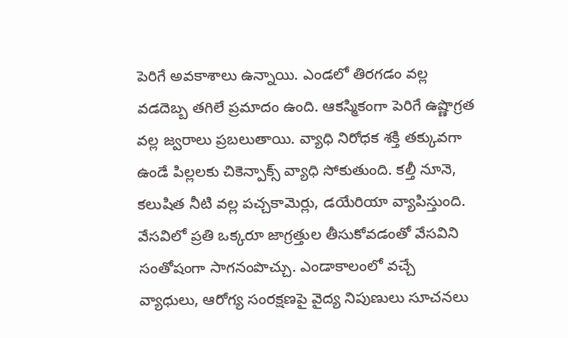పెరిగే అవకాశాలు ఉన్నాయి. ఎండలో తిరగడం వల్ల వడదెబ్బ తగిలే ప్రమాదం ఉంది. ఆకస్మికంగా పెరిగే ఉష్ణొగ్రత వల్ల జ్వరాలు ప్రబలుతాయి. వ్యాధి నిరోధక శక్తి తక్కువగా ఉండే పిల్లలకు చికెన్పాక్స్ వ్యాధి సోకుతుంది. కల్తీ నూనె, కలుషిత నీటి వల్ల పచ్చకామెర్లు, డయేరియా వ్యాపిస్తుంది. వేసవిలో ప్రతి ఒక్కరూ జాగ్రత్తుల తీసుకోవడంతో వేసవిని సంతోషంగా సాగనంపొచ్చు. ఎండాకాలంలో వచ్చే వ్యాధులు, ఆరోగ్య సంరక్షణపై వైద్య నిపుణులు సూచనలు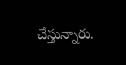చేస్తున్నారు.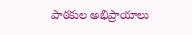పాఠకుల అభిప్రాయాలు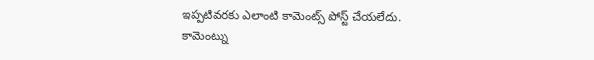ఇప్పటివరకు ఎలాంటి కామెంట్స్ పోస్ట్ చేయలేదు.
కామెంట్ను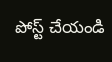పోస్ట్ చేయండి